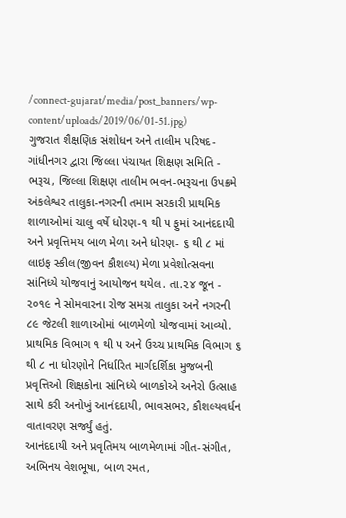/connect-gujarat/media/post_banners/wp-content/uploads/2019/06/01-51.jpg)
ગુજરાત શૈક્ષણિક સંશોધન અને તાલીમ પરિષદ-ગાંધીનગર દ્વારા જિલ્લા પંચાયત શિક્ષણ સમિતિ - ભરૂચ, જિલ્લા શિક્ષણ તાલીમ ભવન-ભરૂચના ઉપક્રમે અંકલેશ્વર તાલુકા-નગરની તમામ સરકારી પ્રાથમિક શાળાઓમાં ચાલુ વર્ષે ધોરણ-૧ થી ૫ ફુમાં આનંદદાયી અને પ્રવૃત્તિમય બાળ મેળા અને ધોરણ- ૬ થી ૮ માં લાઇફ સ્કીલ(જીવન કૌશલ્ય) મેળા પ્રવેશોત્સવના સાંનિધ્યે યોજવાનું આયોજન થયેલ. તા.૨૪ જૂન - ૨૦૧૯ ને સોમવારના રોજ સમગ્ર તાલુકા અને નગરની ૮૯ જેટલી શાળાઓમાં બાળમેળો યોજવામાં આવ્યો. પ્રાથમિક વિભાગ ૧ થી ૫ અને ઉચ્ચ પ્રાથમિક વિભાગ ૬ થી ૮ ના ધોરણોને નિર્ધારિત માર્ગદર્શિકા મુજબની પ્રવૃત્તિઓ શિક્ષકોના સાંનિધ્યે બાળકોએ અનેરો ઉત્સાહ સાથે કરી અનોખું આનંદદાયી, ભાવસભર, કૌશલ્યવર્ધન વાતાવરણ સર્જ્યું હતું.
આનંદદાયી અને પ્રવૃતિમય બાળમેળામાં ગીત-સંગીત, અભિનય વેશભૂષા, બાળ રમત,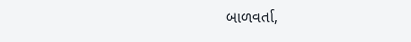બાળવર્તા,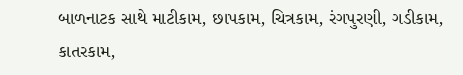બાળનાટક સાથે માટીકામ, છાપકામ, ચિત્રકામ, રંગપુરણી, ગડીકામ, કાતરકામ,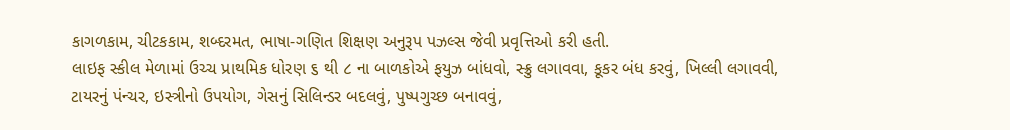કાગળકામ, ચીટકકામ, શબ્દરમત, ભાષા-ગણિત શિક્ષણ અનુરૂપ પઝલ્સ જેવી પ્રવૃત્તિઓ કરી હતી.
લાઇફ સ્કીલ મેળામાં ઉચ્ચ પ્રાથમિક ધોરણ ૬ થી ૮ ના બાળકોએ ફયુઝ બાંધવો, સ્ક્રુ લગાવવા, કૂકર બંધ કરવું, ખિલ્લી લગાવવી, ટાયરનું પંન્ચર, ઇસ્ત્રીનો ઉપયોગ, ગેસનું સિલિન્ડર બદલવું, પુષ્પગુચ્છ બનાવવું,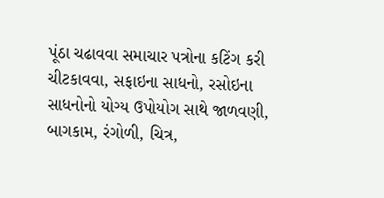પૂંઠા ચઢાવવા સમાચાર પત્રોના કટિંગ કરી ચીટકાવવા, સફાઇના સાધનો, રસોઇના સાધનોનો યોગ્ય ઉપોયોગ સાથે જાળવણી, બાગકામ, રંગોળી, ચિત્ર,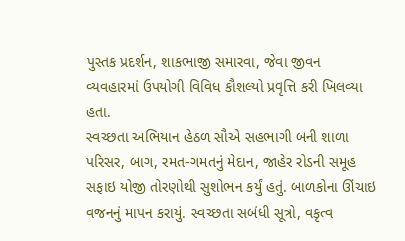પુસ્તક પ્રદર્શન, શાકભાજી સમારવા, જેવા જીવન વ્યવહારમાં ઉપયોગી વિવિધ કૌશલ્યો પ્રવૃત્તિ કરી ખિલવ્યા હતા.
સ્વચ્છતા અભિયાન હેઠળ સૌએ સહભાગી બની શાળા પરિસર, બાગ, રમત-ગમતનું મેદાન, જાહેર રોડની સમૂહ સફાઇ યોજી તોરણોથી સુશોભન કર્યું હતું. બાળકોના ઊંચાઇ વજનનું માપન કરાયું. સ્વચ્છતા સબંધી સૂત્રો, વકૃત્વ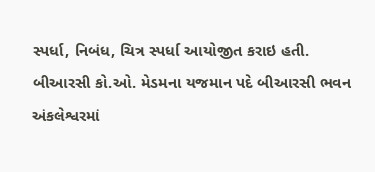સ્પર્ધા, નિબંધ, ચિત્ર સ્પર્ધા આયોજીત કરાઇ હતી.
બીઆરસી કો.ઓ. મેડમના યજમાન પદે બીઆરસી ભવન અંકલેશ્વરમાં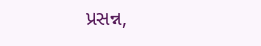પ્રસન્ન,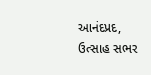આનંદપ્રદ, ઉત્સાહ સભર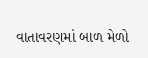વાતાવરણમાં બાળ મેળો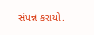સંપન્ન કરાયો.